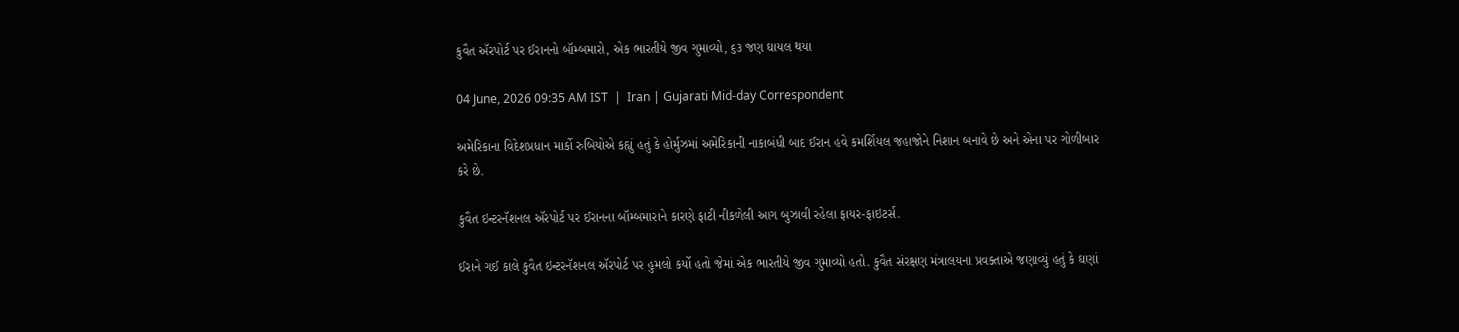કુવૈત ઍરપોર્ટ પર ઈરાનનો બૉમ્બમારો, એક ભારતીયે જીવ ગુમાવ્યો, ૬૩ જણ ઘાયલ થયા

04 June, 2026 09:35 AM IST  |  Iran | Gujarati Mid-day Correspondent

અમેરિકાના વિદેશપ્રધાન માર્કો રુબિયોએ કહ્યું હતું કે હોર્મુઝમાં અમેરિકાની નાકાબંધી બાદ ઈરાન હવે કમર્શિયલ જહાજોને નિશાન બનાવે છે અને એના પર ગોળીબાર કરે છે.

કુવૈત ઇન્ટરનૅશનલ ઍરપોર્ટ પર ઈરાનના બૉમ્બમારાને કારણે ફાટી નીકળેલી આગ બુઝાવી રહેલા ફાયર-ફાઇટર્સ.

ઈરાને ગઈ કાલે કુવૈત ઇન્ટરનૅશનલ ઍરપોર્ટ પર હુમલો કર્યો હતો જેમાં એક ભારતીયે જીવ ગુમાવ્યો હતો. કુવૈત સંરક્ષણ મંત્રાલયના પ્રવક્તાએ જણાવ્યું હતું કે ઘણાં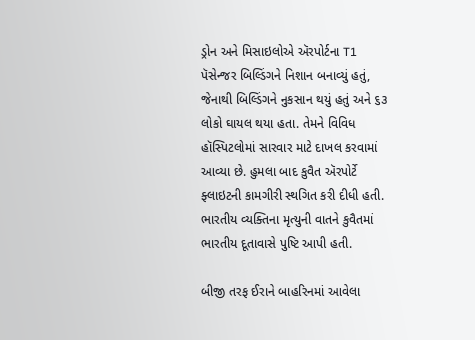ડ્રોન અને મિસાઇલોએ ઍરપોર્ટના T1 પૅસેન્જર બિલ્ડિંગને નિશાન બનાવ્યું હતું, જેનાથી બિલ્ડિંગને નુકસાન થયું હતું અને ૬૩ લોકો ઘાયલ થયા હતા. તેમને વિવિધ હૉસ્પિટલોમાં સારવાર માટે દાખલ કરવામાં આવ્યા છે. હુમલા બાદ કુવૈત ઍરપોર્ટે ફ્લાઇટની કામગીરી સ્થગિત કરી દીધી હતી. ભારતીય વ્યક્તિના મૃત્યુની વાતને કુવૈતમાં ભારતીય દૂતાવાસે પુષ્ટિ આપી હતી.

બીજી તરફ ઈરાને બાહરિનમાં આવેલા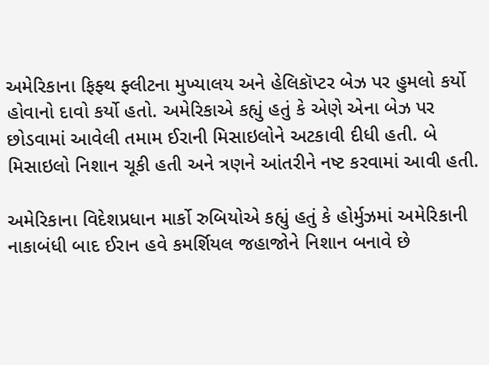અમેરિકાના ફિફ્થ ફ્લીટના મુખ્યાલય અને હેલિકૉપ્ટર બેઝ પર હુમલો કર્યો હોવાનો દાવો કર્યો હતો. અમેરિકાએ કહ્યું હતું કે એણે એના બેઝ પર છોડવામાં આવેલી તમામ ઈરાની મિસાઇલોને અટકાવી દીધી હતી. બે મિસાઇલો નિશાન ચૂકી હતી અને ત્રણને આંતરીને નષ્ટ કરવામાં આવી હતી.

અમેરિકાના વિદેશપ્રધાન માર્કો રુબિયોએ કહ્યું હતું કે હોર્મુઝમાં અમેરિકાની નાકાબંધી બાદ ઈરાન હવે કમર્શિયલ જહાજોને નિશાન બનાવે છે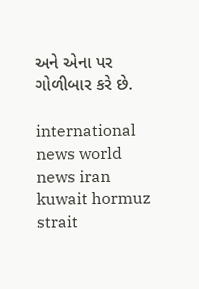અને એના પર ગોળીબાર કરે છે.

international news world news iran kuwait hormuz strait